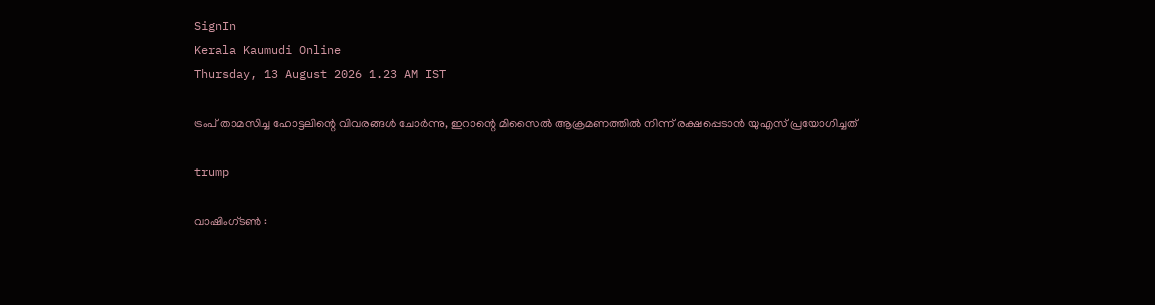SignIn
Kerala Kaumudi Online
Thursday, 13 August 2026 1.23 AM IST

ട്രംപ് താമസിച്ച ഹോട്ടലിന്റെ വിവരങ്ങൾ ചോർന്നു, ഇറാന്റെ മിസൈൽ ആക്രമണത്തിൽ നിന്ന് രക്ഷപ്പെടാൻ യുഎസ് പ്രയോഗിച്ചത്

trump

വാഷിംഗ്‌ടൺ :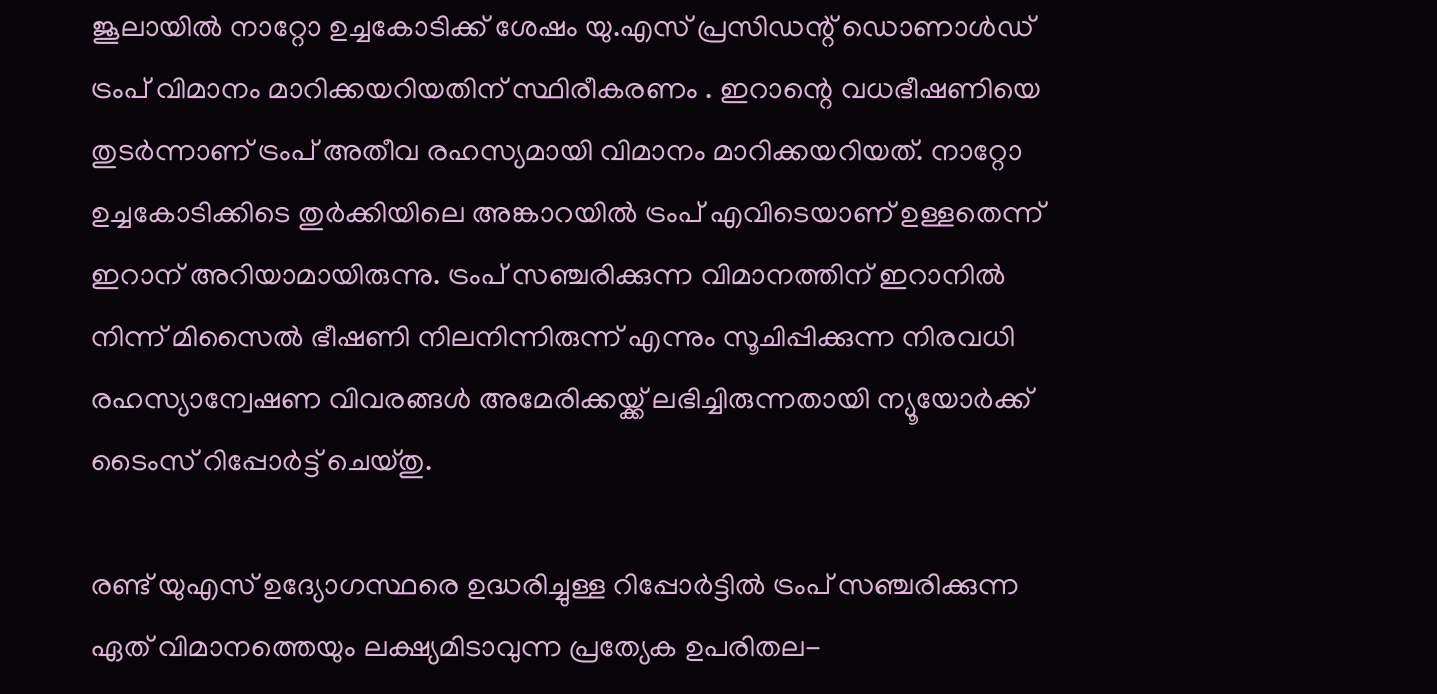ജൂലായിൽ നാറ്റോ ഉച്ചകോടിക്ക് ശേഷം യു.എസ് പ്രസിഡന്റ് ഡൊണാൾഡ് ട്രംപ് വിമാനം മാറിക്കയറിയതിന് സ്ഥിരീകരണം . ഇറാന്റെ വധഭീഷണിയെ തുടർന്നാണ് ട്രംപ് അതീവ രഹസ്യമായി വിമാനം മാറിക്കയറിയത്. നാറ്റോ ഉച്ചകോടിക്കിടെ തുർക്കിയിലെ അങ്കാറയിൽ ട്രംപ് എവിടെയാണ് ഉള്ളതെന്ന് ഇറാന് അറിയാമായിരുന്നു. ട്രംപ് സഞ്ചരിക്കുന്ന വിമാനത്തിന് ഇറാനിൽ നിന്ന് മിസൈൽ ഭീഷണി നിലനിന്നിരുന്ന് എന്നും സൂചിപ്പിക്കുന്ന നിരവധി രഹസ്യാന്വേഷണ വിവരങ്ങൾ അമേരിക്കയ്ക്ക് ലഭിച്ചിരുന്നതായി ന്യൂയോർക്ക് ടൈംസ് റിപ്പോർട്ട് ചെയ്തു.

രണ്ട് യുഎസ് ഉദ്യോഗസ്ഥരെ ഉദ്ധരിച്ചുള്ള റിപ്പോ‌ർട്ടിൽ ട്രംപ് സഞ്ചരിക്കുന്ന ഏത് വിമാനത്തെയും ലക്ഷ്യമിടാവുന്ന പ്രത്യേക ഉപരിതല-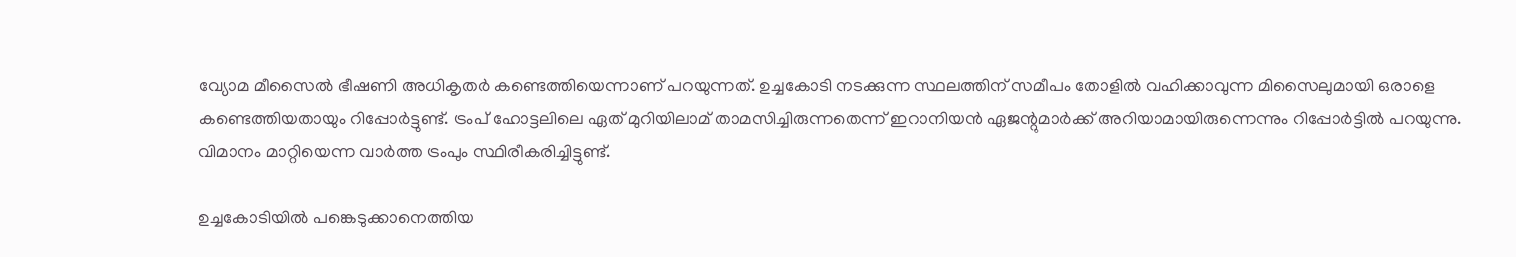വ്യോമ മീസൈൽ ഭീഷണി അധികൃതർ കണ്ടെത്തിയെന്നാണ് പറയുന്നത്. ഉച്ചകോടി നടക്കുന്ന സ്ഥലത്തിന് സമീപം തോളിൽ വഹിക്കാവുന്ന മിസൈലുമായി ഒരാളെ കണ്ടെത്തിയതായും റിപ്പോർ‌ട്ടുണ്ട്. ട്രംപ് ഹോട്ടലിലെ ഏത് മുറിയിലാമ് താമസിച്ചിരുന്നതെന്ന് ഇറാനിയൻ ഏജന്റുമാർക്ക് അറിയാമായിരുന്നെന്നും റിപ്പോർട്ടിൽ പറയുന്നു. വിമാനം മാറ്റിയെന്ന വാർത്ത ട്രംപും സ്ഥിരീകരിച്ചിട്ടുണ്ട്.

ഉച്ചകോടിയിൽ പങ്കെടുക്കാനെത്തിയ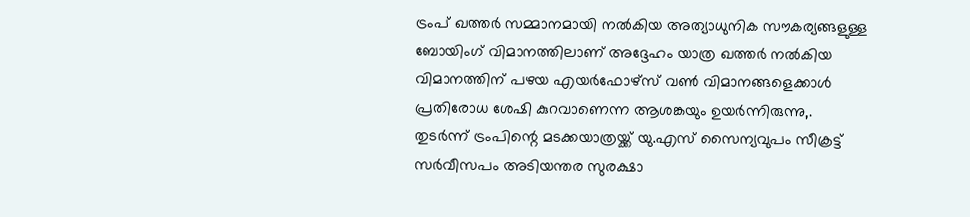ട്രംപ് ഖത്തർ സമ്മാനമായി നൽകിയ അത്യാധുനിക സൗകര്യങ്ങളുള്ള ബോയിംഗ് വിമാനത്തിലാണ് അദ്ദേഹം യാത്ര ഖത്തർ നൽകിയ വിമാനത്തിന് പഴയ എയർഫോഴ്സ് വൺ വിമാനങ്ങളെക്കാൾ പ്രതിരോധ ശേഷി കുറവാണെന്ന ആശങ്കയും ഉയർന്നിരുന്നു,. തുടർന്ന് ട്രംപിന്റെ മടക്കയാത്രയ്ക്ക് യു.എസ് സൈന്യവുപം സീക്രട്ട് സർവീസപം അടിയന്തര സുരക്ഷാ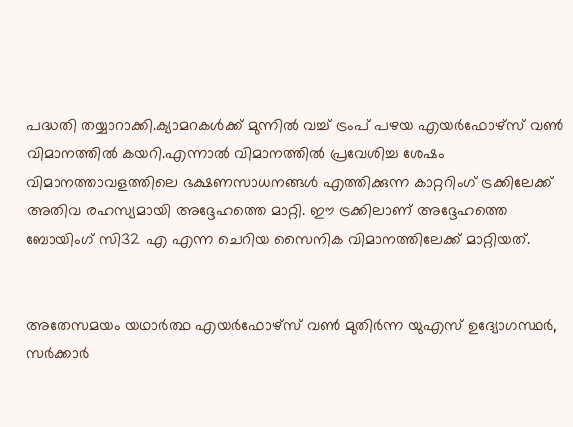പദ്ധതി തയ്യാറാക്കി.ക്യാമറകൾക്ക് മുന്നിൽ വച്ച് ട്രംപ് പഴയ എയർഫോഴ്‌സ് വൺ വിമാനത്തിൽ കയറി.എന്നാൽ വിമാനത്തിൽ പ്രവേശിച്ച ശേഷം വിമാനത്താവളത്തിലെ ഭക്ഷണസാധനങ്ങൾ എത്തിക്കുന്ന കാറ്ററിംഗ് ട്രക്കിലേക്ക് അതിവ രഹസ്യമായി അദ്ദേഹത്തെ മാറ്റി. ഈ ട്രക്കിലാണ് അദ്ദേഹത്തെ ബോയിംഗ് സി32 എ എന്ന ചെറിയ സൈനിക വിമാനത്തിലേക്ക് മാറ്റിയത്.


അതേസമയം യഥാർത്ഥ എയർഫോഴ്സ് വൺ മുതിർന്ന യുഎസ് ഉദ്യോഗസ്ഥർ, സർക്കാർ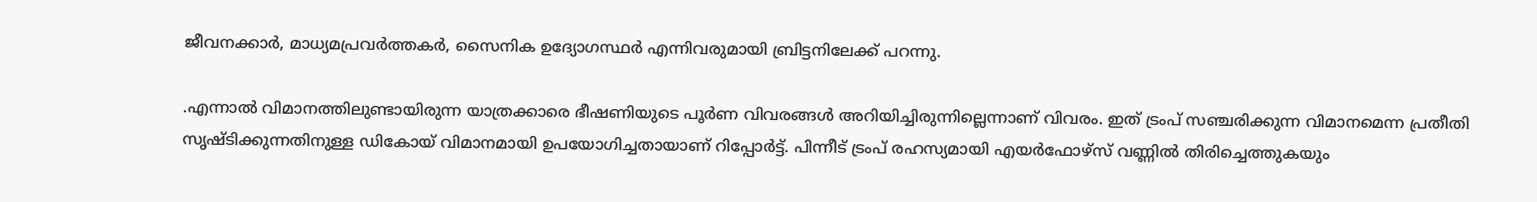ജീവനക്കാർ, മാധ്യമപ്രവർത്തകർ, സൈനിക ഉദ്യോഗസ്ഥർ എന്നിവരുമായി ബ്രിട്ടനിലേക്ക് പറന്നു.

.എന്നാൽ വിമാനത്തിലുണ്ടായിരുന്ന യാത്രക്കാരെ ഭീഷണിയുടെ പൂർണ വിവരങ്ങൾ അറിയിച്ചിരുന്നില്ലെന്നാണ് വിവരം. ഇത് ട്രംപ് സഞ്ചരിക്കുന്ന വിമാനമെന്ന പ്രതീതി സൃഷ്ടിക്കുന്നതിനുള്ള ഡികോയ് വിമാനമായി ഉപയോഗിച്ചതായാണ് റിപ്പോർട്ട്. പിന്നീട് ട്രംപ് രഹസ്യമായി എയർഫോഴ്‌സ് വണ്ണിൽ തിരിച്ചെത്തുകയും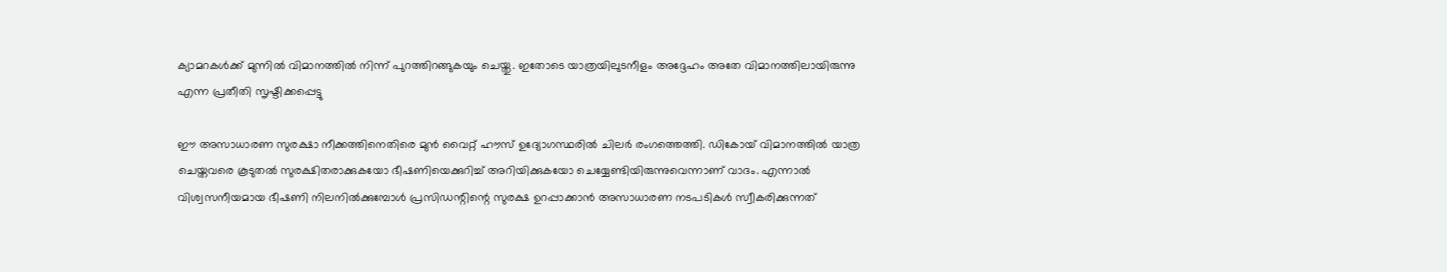ക്യാമറകൾക്ക് മുന്നിൽ വിമാനത്തിൽ നിന്ന് പുറത്തിറങ്ങുകയും ചെയ്തു. ഇതോടെ യാത്രയിലുടനീളം അദ്ദേഹം അതേ വിമാനത്തിലായിരുന്നു എന്ന പ്രതീതി സൃഷ്ടിക്കപ്പെട്ടു

ഈ അസാധാരണ സുരക്ഷാ നീക്കത്തിനെതിരെ മുൻ വൈറ്റ് ഹൗസ് ഉദ്യോഗസ്ഥരിൽ ചിലർ രംഗത്തെത്തി. ഡികോയ് വിമാനത്തിൽ യാത്ര ചെയ്തവരെ കൂടുതൽ സുരക്ഷിതരാക്കുകയോ ഭീഷണിയെക്കുറിച്ച് അറിയിക്കുകയോ ചെയ്യേണ്ടിയിരുന്നുവെന്നാണ് വാദം. എന്നാൽ വിശ്വസനീയമായ ഭീഷണി നിലനിൽക്കുമ്പോൾ പ്രസിഡന്റിന്റെ സുരക്ഷ ഉറപ്പാക്കാൻ അസാധാരണ നടപടികൾ സ്വീകരിക്കുന്നത്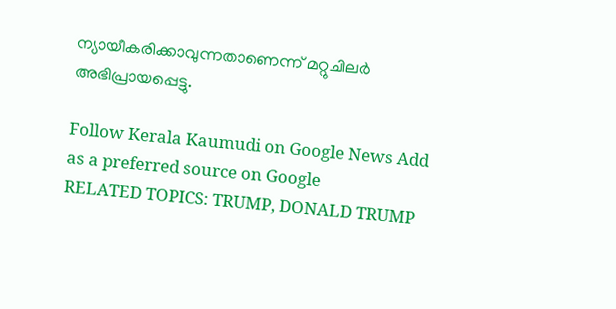ന്യായീകരിക്കാവുന്നതാണെന്ന് മറ്റുചിലർ അഭിപ്രായപ്പെട്ടു.

Follow Kerala Kaumudi on Google News Add as a preferred source on Google
RELATED TOPICS: TRUMP, DONALD TRUMP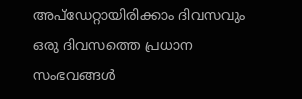അപ്ഡേറ്റായിരിക്കാം ദിവസവും
ഒരു ദിവസത്തെ പ്രധാന സംഭവങ്ങൾ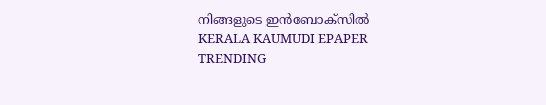നിങ്ങളുടെ ഇൻബോക്സിൽ
KERALA KAUMUDI EPAPER
TRENDING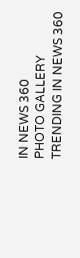IN NEWS 360
PHOTO GALLERY
TRENDING IN NEWS 360